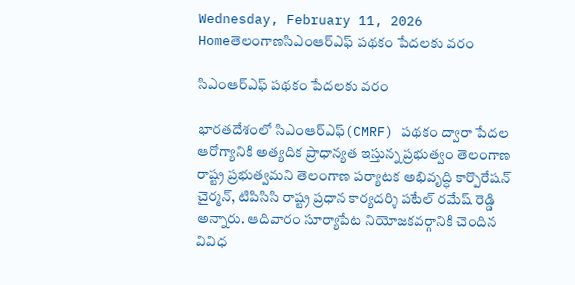Wednesday, February 11, 2026
Homeతెలంగాణసిఎంఆర్‌ఎఫ్‌ పథకం పేదలకు వరం

సిఎంఆర్‌ఎఫ్‌ పథకం పేదలకు వరం

భారతదేశంలో సిఎంఆర్‌ఎఫ్‌(CMRF) పథకం ద్వారా పేదల ఆరోగ్యానికి అత్యదిక ప్రాధాన్యత ఇస్తున్న ప్రభుత్వం తెలంగాణ రాష్ట్ర ప్రభుత్వమని తెలంగాణ పర్యాటక అభివృద్ధి కార్పొరేషన్‌ చైర్మన్‌, టిపిసిసి రాష్ట్ర ప్రధాన కార్యదర్శి పటేల్‌ రమేష్‌ రెడ్డి అన్నారు. ఆదివారం సూర్యాపేట నియోజకవర్గానికి చెందిన వివిధ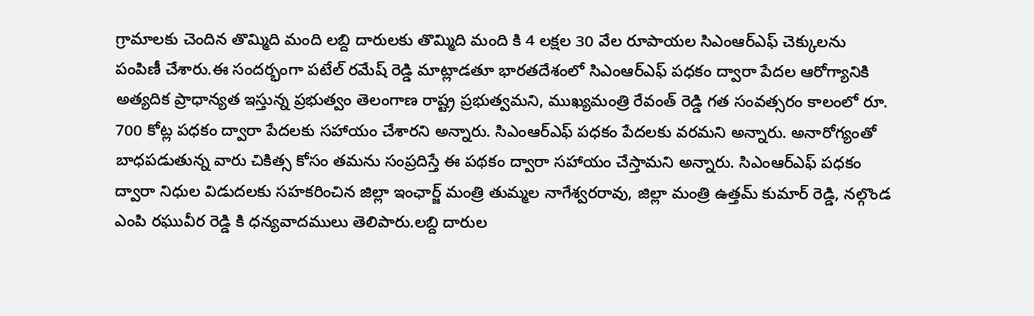గ్రామాలకు చెందిన తొమ్మిది మంది లబ్ది దారులకు తొమ్మిది మంది కి 4 లక్షల 30 వేల రూపాయల సిఎంఆర్‌ఎఫ్‌ చెక్కులను పంపిణీ చేశారు.ఈ సందర్భంగా పటేల్‌ రమేష్‌ రెడ్డి మాట్లాడతూ భారతదేశంలో సిఎంఆర్‌ఎఫ్‌ పధకం ద్వారా పేదల ఆరోగ్యానికి అత్యదిక ప్రాధాన్యత ఇస్తున్న ప్రభుత్వం తెలంగాణ రాష్ట్ర ప్రభుత్వమని, ముఖ్యమంత్రి రేవంత్‌ రెడ్డి గత సంవత్సరం కాలంలో రూ. 700 కోట్ల పధకం ద్వారా పేదలకు సహాయం చేశారని అన్నారు. సిఎంఆర్‌ఎఫ్‌ పధకం పేదలకు వరమని అన్నారు. అనారోగ్యంతో బాధపడుతున్న వారు చికిత్స కోసం తమను సంప్రదిస్తే ఈ పథకం ద్వారా సహాయం చేస్తామని అన్నారు. సిఎంఆర్‌ఎఫ్‌ పధకం ద్వారా నిధుల విడుదలకు సహకరించిన జిల్లా ఇంఛార్జ్‌ మంత్రి తుమ్మల నాగేశ్వరరావు, జిల్లా మంత్రి ఉత్తమ్‌ కుమార్‌ రెడ్డి, నల్గొండ ఎంపి రఘువీర రెడ్డి కి ధన్యవాదములు తెలిపారు.లబ్ది దారుల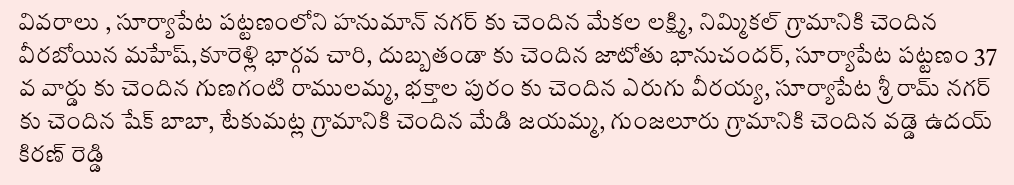వివరాలు , సూర్యాపేట పట్టణంలోని హనుమాన్‌ నగర్‌ కు చెందిన మేకల లక్ష్మి, నిమ్మికల్‌ గ్రామానికి చెందిన వీరబోయిన మహేష్‌,కూరెళ్లి భార్గవ చారి, దుబ్బతండా కు చెందిన జాటోతు భానుచందర్‌, సూర్యాపేట పట్టణం 37 వ వార్డు కు చెందిన గుణగంటి రాములమ్మ, భక్తాల పురం కు చెందిన ఎరుగు వీరయ్య, సూర్యాపేట శ్రీ రామ్‌ నగర్‌ కు చెందిన షేక్‌ బాబా, టేకుమట్ల గ్రామానికి చెందిన మేడి జయమ్మ, గుంజలూరు గ్రామానికి చెందిన వడ్డె ఉదయ్‌ కిరణ్‌ రెడ్డి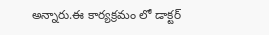అన్నారు.ఈ కార్యక్రమం లో డాక్టర్‌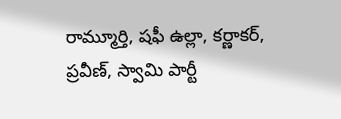రామ్మూర్తి, షఫీ ఉల్లా, కర్ణాకర్‌, ప్రవీణ్‌, స్వామి పార్టీ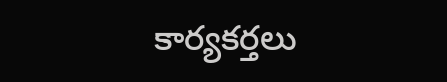కార్యకర్తలు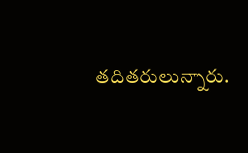తదితరులున్నారు.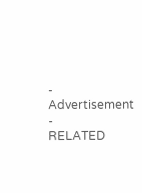- Advertisement -
RELATED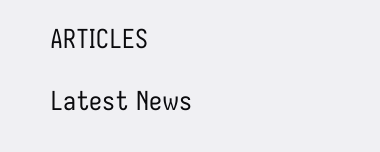ARTICLES

Latest News